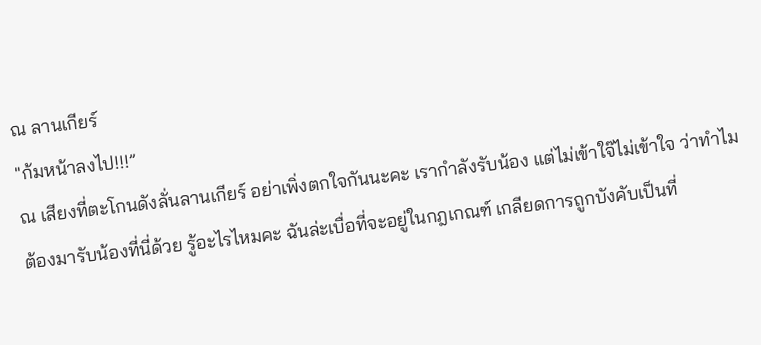ณ ลานเกียร์
"ก้มหน้าลงไป!!!”
ณ เสียงที่ตะโกนดังลั่นลานเกียร์ อย่าเพิ่งตกใจกันนะคะ เรากำลังรับน้อง แต่ไม่เข้าใจ๊ไม่เข้าใจ ว่าทำไมต้องมารับน้องที่นี่ด้วย รู้อะไรไหมคะ ฉันล่ะเบื่อที่จะอยู่ในกฎเกณฑ์ เกลียดการถูกบังคับเป็นที่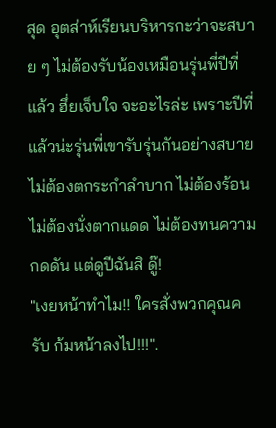สุด อุตส่าห์เรียนบริหารกะว่าจะสบาย ๆ ไม่ต้องรับน้องเหมือนรุ่นพี่ปีที่แล้ว ฮึ่ยเจ็บใจ จะอะไรล่ะ เพราะปีที่แล้วน่ะรุ่นพี่เขารับรุ่นกันอย่างสบายไม่ต้องตกระกำลำบาก ไม่ต้องร้อนไม่ต้องนั่งตากแดด ไม่ต้องทนความกดดัน แต่ดูปีฉันสิ ดู๊!
"เงยหน้าทำไม!! ใครสั่งพวกคุณครับ ก้มหน้าลงไป!!!".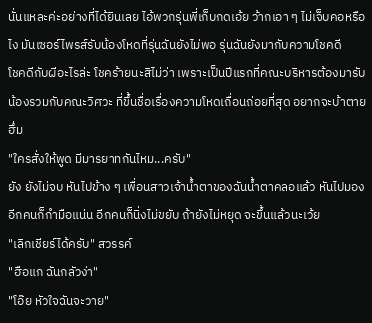นั่นแหละค่ะอย่างที่ได้ยินเลย ไอ้พวกรุ่นพี่เก็บกดเอ้ย ว้ากเอา ๆ ไม่เจ็บคอหรือไง มันเซอร์ไพรส์รับน้องโหดที่รุ่นฉันยังไม่พอ รุ่นฉันยังมากับความโชคดี
โชคดีกับผีอะไรล่ะ โชคร้ายนะสิไม่ว่า เพราะเป็นปีแรกที่คณะบริหารต้องมารับน้องรวมกับคณะวิศวะ ที่ขึ้นชื่อเรื่องความโหดเถื่อนถ่อยที่สุด อยากจะบ้าตาย ฮึ่ม
"ใครสั่งให้พูด มีมารยาทกันไหม...ครับ"
ยัง ยังไม่จบ หันไปข้าง ๆ เพื่อนสาวเจ้าน้ำตาของฉันน้ำตาคลอแล้ว หันไปมองอีกคนก็กำมือแน่น อีกคนก็นิ่งไม่ขยับ ถ้ายังไม่หยุด จะขึ้นแล้วนะเว้ย
"เลิกเชียร์ได้ครับ" สวรรค์
"ฮือแก ฉันกลัวง่า"
"โอ๊ย หัวใจฉันจะวาย"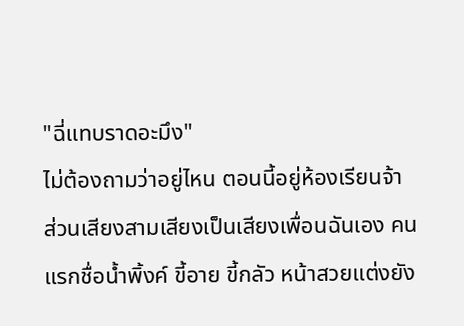"ฉี่แทบราดอะมึง"
ไม่ต้องถามว่าอยู่ไหน ตอนนี้อยู่ห้องเรียนจ้า ส่วนเสียงสามเสียงเป็นเสียงเพื่อนฉันเอง คนแรกชื่อน้ำพิ้งค์ ขี้อาย ขี้กลัว หน้าสวยแต่งยัง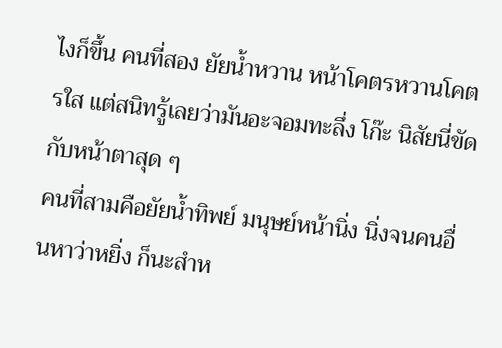ไงก็ขึ้น คนที่สอง ยัยน้ำหวาน หน้าโคตรหวานโคตรใส แต่สนิทรู้เลยว่ามันอะจอมทะลึ่ง โก๊ะ นิสัยนี่ขัดกับหน้าตาสุด ๆ
คนที่สามคือยัยน้ำทิพย์ มนุษย์หน้านิ่ง นิ่งจนคนอื่นหาว่าหยิ่ง ก็นะสำห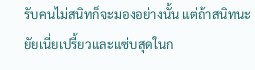รับคนไม่สนิทก็จะมองอย่างนั้น แต่ถ้าสนิทนะ ยัยเนี่ยเปรี้ยวและแซ่บสุดในก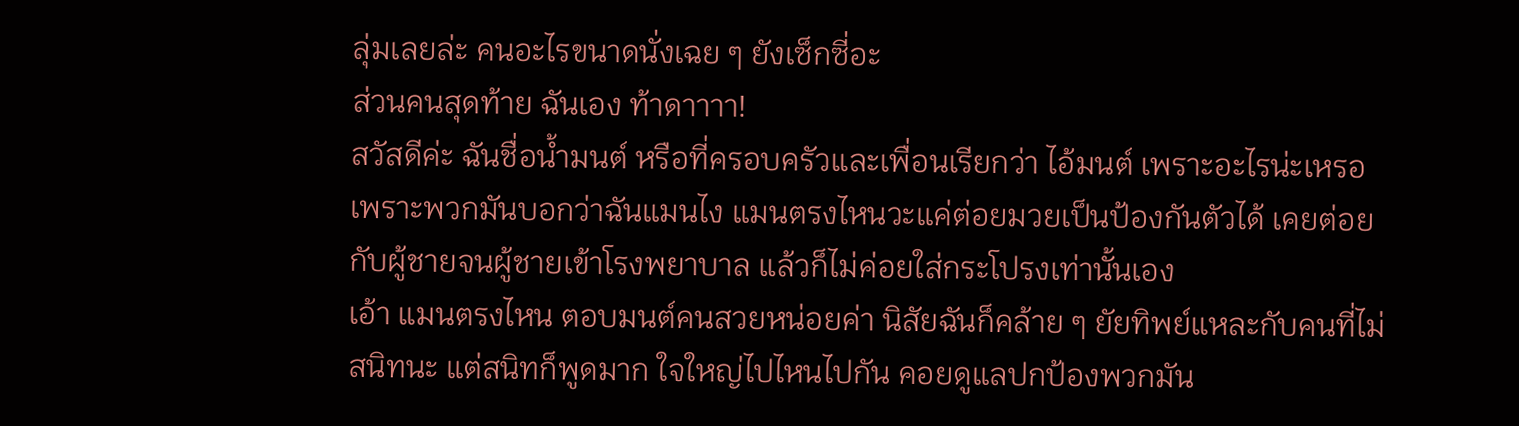ลุ่มเลยล่ะ คนอะไรขนาดนั่งเฉย ๆ ยังเซ็กซี่อะ
ส่วนคนสุดท้าย ฉันเอง ท้าดาาาา!
สวัสดีค่ะ ฉันชื่อน้ำมนต์ หรือที่ครอบครัวและเพื่อนเรียกว่า ไอ้มนต์ เพราะอะไรน่ะเหรอ เพราะพวกมันบอกว่าฉันแมนไง แมนตรงไหนวะแค่ต่อยมวยเป็นป้องกันตัวได้ เคยต่อยกับผู้ชายจนผู้ชายเข้าโรงพยาบาล แล้วก็ไม่ค่อยใส่กระโปรงเท่านั้นเอง
เอ้า แมนตรงไหน ตอบมนต์คนสวยหน่อยค่า นิสัยฉันก็คล้าย ๆ ยัยทิพย์แหละกับคนที่ไม่สนิทนะ แต่สนิทก็พูดมาก ใจใหญ่ไปไหนไปกัน คอยดูแลปกป้องพวกมัน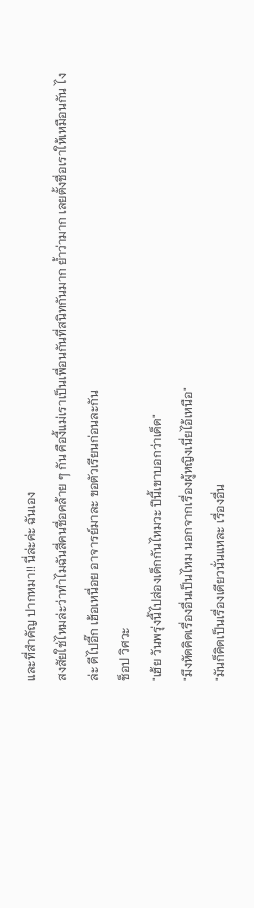และที่สำคัญ ปากหมา!! นี่ล่ะค่ะ ฉันเอง
สงสัยใช่ไหมล่ะว่าทำไมฉันสี่คนชื่อคล้าย ๆ กัน คืองี้แม่เราเป็นเพื่อนกันที่สนิทกันมาก ย้ำว่ามาก เลยตั้งชื่อเราให้เหมือนกัน ไงล่ะ ดีไปอี๊ก เฮ้อเหนื่อย อาจารย์มาละ ขอตัวเรียนก่อนละกัน
ช็อป วิศวะ
"เฮ้ย วันพรุ่งนี้ไปส่องเด็กกันไหมวะ ปีนี้เขาบอกว่าเด็ด"
"มึงหัดคิดเรื่องอื่นเป็นไหม นอกจากเรื่องผู้หญิงเนี่ยไอ้เหนือ"
"มันก็คิดเป็นเรื่องเดียวนั่นแหละ เรื่องอื่น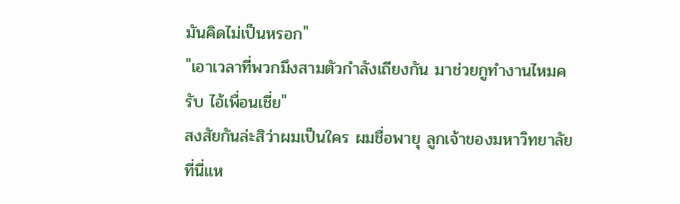มันคิดไม่เป็นหรอก"
"เอาเวลาที่พวกมึงสามตัวกำลังเถียงกัน มาช่วยกูทำงานไหมครับ ไอ้เพื่อนเชี่ย"
สงสัยกันล่ะสิว่าผมเป็นใคร ผมชื่อพายุ ลูกเจ้าของมหาวิทยาลัยที่นี่แห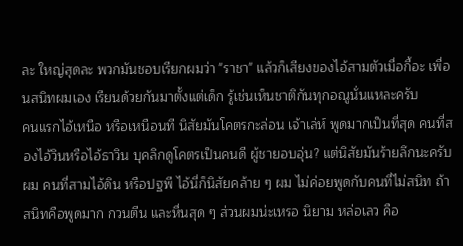ละ ใหญ่สุดละ พวกมันชอบเรียกผมว่า "ราชา" แล้วก็เสียงของไอ้สามตัวเมื่อกี้อะ เพื่อนสนิทผมเอง เรียนด้วยกันมาตั้งแต่เด็ก รู้เช่นเห็นชาติกันทุกอณูนั่นแหละครับ
คนแรกไอ้เหนือ หรือเหนือนที นิสัยมันโคตรกะล่อน เจ้าเล่ห์ พูดมากเป็นที่สุด คนที่สองไอ้วินหรือไอ้ธาวิน บุคลิกดูโคตรเป็นคนดี ผู้ชายอบอุ่น? แต่นิสัยมันร้ายลึกนะครับผม คนที่สามไอ้ดิน หรือปฐพี ไอ้นี่ก็นิสัยคล้าย ๆ ผม ไม่ค่อยพูดกับคนที่ไม่สนิท ถ้าสนิทคือพูดมาก กวนตีน และหื่นสุด ๆ ส่วนผมน่ะเหรอ นิยาม หล่อเลว คือ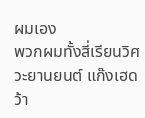ผมเอง
พวกผมทั้งสี่เรียนวิศวะยานยนต์ แก๊งเฮดว้า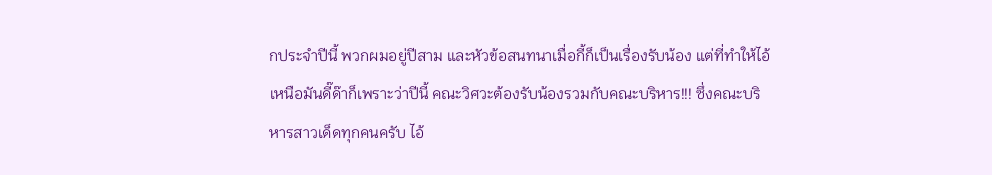กประจำปีนี้ พวกผมอยู่ปีสาม และหัวข้อสนทนาเมื่อกี้ก็เป็นเรื่องรับน้อง แต่ที่ทำให้ไอ้เหนือมันดี๊ด๊าก็เพราะว่าปีนี้ คณะวิศวะต้องรับน้องรวมกับคณะบริหาร!!! ซึ่งคณะบริหารสาวเด็ดทุกคนครับ ไอ้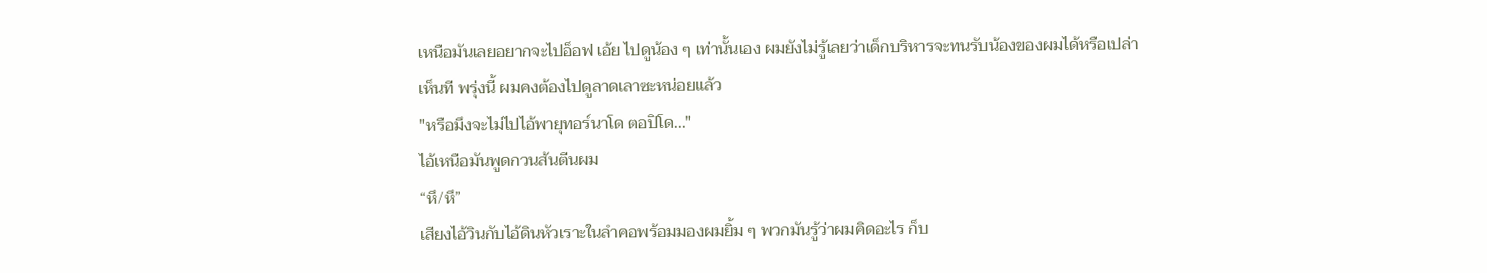เหนือมันเลยอยากจะไปอ็อฟ เอ้ย ไปดูน้อง ๆ เท่านั้นเอง ผมยังไม่รู้เลยว่าเด็กบริหารจะทนรับน้องของผมได้หรือเปล่า เห็นที พรุ่งนี้ ผมคงต้องไปดูลาดเลาซะหน่อยแล้ว
"หรือมึงจะไม่ไปไอ้พายุทอร์นาโด ตอปิโด..."
ไอ้เหนือมันพูดกวนส้นตีนผม
“หึ/หึ”
เสียงไอ้วินกับไอ้ดินหัวเราะในลำคอพร้อมมองผมยิ้ม ๆ พวกมันรู้ว่าผมคิดอะไร ก็บ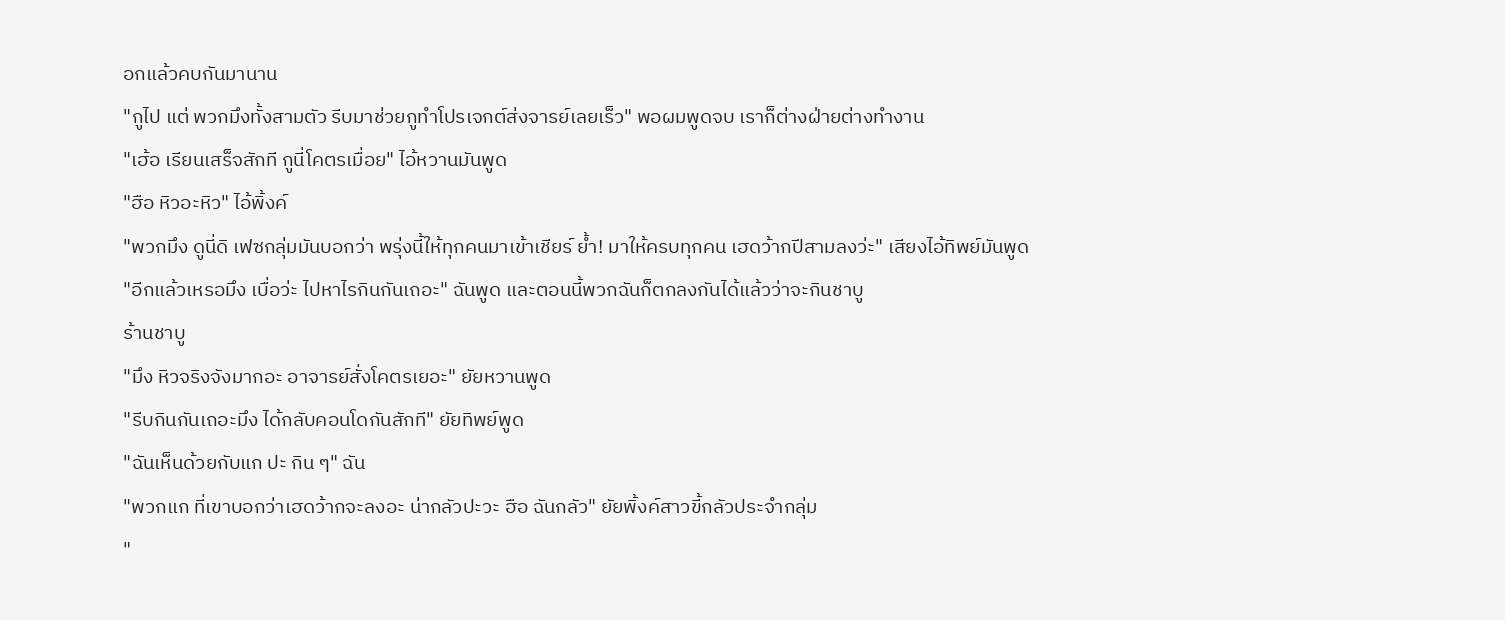อกแล้วคบกันมานาน
"กูไป แต่ พวกมึงทั้งสามตัว รีบมาช่วยกูทำโปรเจกต์ส่งจารย์เลยเร็ว" พอผมพูดจบ เราก็ต่างฝ่ายต่างทำงาน
"เฮ้อ เรียนเสร็จสักที กูนี่โคตรเมื่อย" ไอ้หวานมันพูด
"ฮือ หิวอะหิว" ไอ้พิ้งค์
"พวกมึง ดูนี่ดิ เฟซกลุ่มมันบอกว่า พรุ่งนี้ให้ทุกคนมาเข้าเชียร์ ย้ำ! มาให้ครบทุกคน เฮดว้ากปีสามลงว่ะ" เสียงไอ้ทิพย์มันพูด
"อีกแล้วเหรอมึง เบื่อว่ะ ไปหาไรกินกันเถอะ" ฉันพูด และตอนนี้พวกฉันก็ตกลงกันได้แล้วว่าจะกินชาบู
ร้านชาบู
"มึง หิวจริงจังมากอะ อาจารย์สั่งโคตรเยอะ" ยัยหวานพูด
"รีบกินกันเถอะมึง ได้กลับคอนโดกันสักที" ยัยทิพย์พูด
"ฉันเห็นด้วยกับแก ปะ กิน ๆ" ฉัน
"พวกแก ที่เขาบอกว่าเฮดว้ากจะลงอะ น่ากลัวปะวะ ฮือ ฉันกลัว" ยัยพิ้งค์สาวขี้กลัวประจำกลุ่ม
"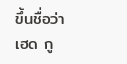ขึ้นชื่อว่าเฮด กู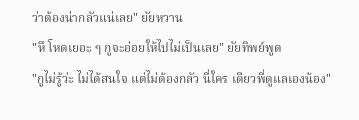ว่าต้องน่ากลัวแน่เลย" ยัยหวาน
"หึ โหดเยอะ ๆ กูจะอ่อยให้ไปไม่เป็นเลย" ยัยทิพย์พูด
"กูไม่รู้ว่ะ ไม่ได้สนใจ แต่ไม่ต้องกลัว นี่ใคร เดียวพี่ดูแลเองน้อง"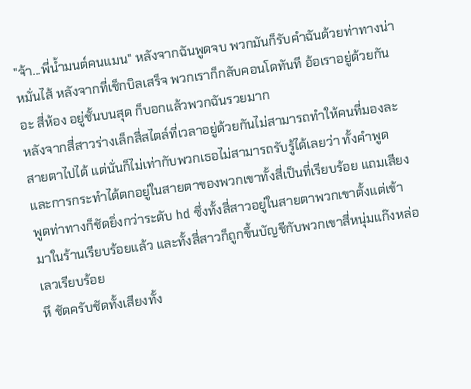"จ้า...พี่น้ำมนต์คนแมน" หลังจากฉันพูดจบ พวกมันก็รับคำฉันด้วยท่าทางน่าหมั่นไส้ หลังจากที่เช็กบิลเสร็จ พวกเราก็กลับคอนโดทันที อ้อเราอยู่ด้วยกันอะ สี่ห้อง อยู่ชั้นบนสุด ก็บอกแล้วพวกฉันรวยมาก
หลังจากสี่สาวร่างเล็กสี่สไตล์ที่เวลาอยู่ด้วยกันไม่สามารถทำให้คนที่มองละสายตาไปได้ แต่นั่นก็ไม่เท่ากับพวกเธอไม่สามารถรับรู้ได้เลยว่า ทั้งคำพูดและการกระทำได้ตกอยู่ในสายตาของพวกเขาทั้งสี่เป็นที่เรียบร้อย แถมเสียงพูดท่าทางก็ชัดยิ่งกว่าระดับ hd ซึ่งทั้งสี่สาวอยู่ในสายตาพวกเขาตั้งแต่เข้ามาในร้านเรียบร้อยแล้ว และทั้งสี่สาวก็ถูกขึ้นบัญชีกับพวกเขาสี่หนุ่มแก๊งหล่อเลวเรียบร้อย
หึ ชัดครับชัดทั้งเสียงทั้ง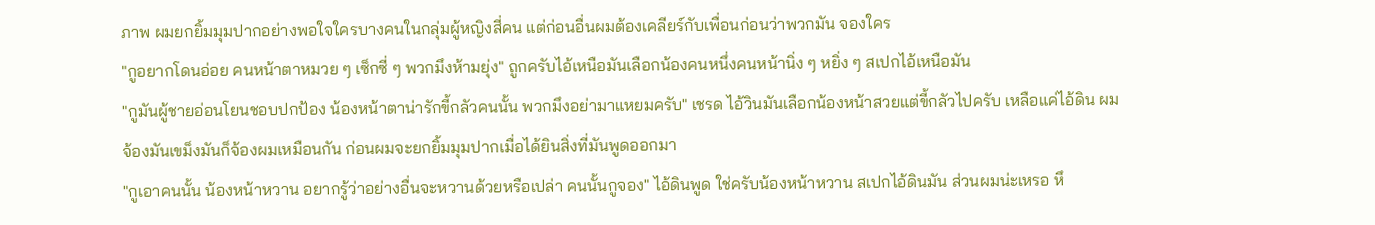ภาพ ผมยกยิ้มมุมปากอย่างพอใจใครบางคนในกลุ่มผู้หญิงสี่คน แต่ก่อนอื่นผมต้องเคลียร์กับเพื่อนก่อนว่าพวกมัน จองใคร
"กูอยากโดนอ่อย คนหน้าตาหมวย ๆ เซ็กซี่ ๆ พวกมึงห้ามยุ่ง" ถูกครับไอ้เหนือมันเลือกน้องคนหนึ่งคนหน้านิ่ง ๆ หยิ่ง ๆ สเปกไอ้เหนือมัน
"กูมันผู้ชายอ่อนโยนชอบปกป้อง น้องหน้าตาน่ารักขี้กลัวคนนั้น พวกมึงอย่ามาแหยมครับ" เชรด ไอ้วินมันเลือกน้องหน้าสวยแต่ขี้กลัวไปครับ เหลือแค่ไอ้ดิน ผมจ้องมันเขม็งมันก็จ้องผมเหมือนกัน ก่อนผมจะยกยิ้มมุมปากเมื่อได้ยินสิ่งที่มันพูดออกมา
"กูเอาคนนั้น น้องหน้าหวาน อยากรู้ว่าอย่างอื่นจะหวานด้วยหรือเปล่า คนนั้นกูจอง" ไอ้ดินพูด ใช่ครับน้องหน้าหวาน สเปกไอ้ดินมัน ส่วนผมน่ะเหรอ หึ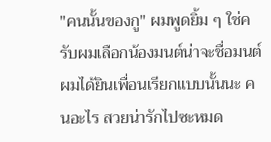"คนนั้นของกู" ผมพูดยิ้ม ๆ ใช่ครับผมเลือกน้องมนต์น่าจะชื่อมนต์ผมได้ยินเพื่อนเรียกแบบนั้นนะ คนอะไร สวยน่ารักไปซะหมด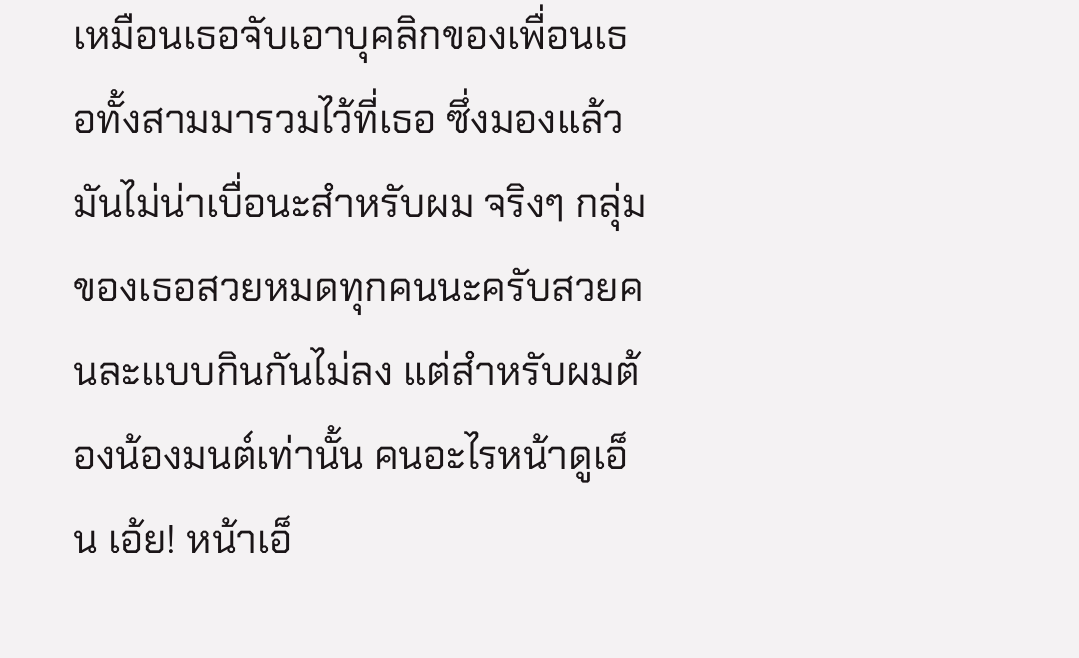เหมือนเธอจับเอาบุคลิกของเพื่อนเธอทั้งสามมารวมไว้ที่เธอ ซึ่งมองแล้วมันไม่น่าเบื่อนะสำหรับผม จริงๆ กลุ่ม
ของเธอสวยหมดทุกคนนะครับสวยคนละเเบบกินกันไม่ลง แต่สำหรับผมต้องน้องมนต์เท่านั้น คนอะไรหน้าดูเอ็น เอ้ย! หน้าเอ็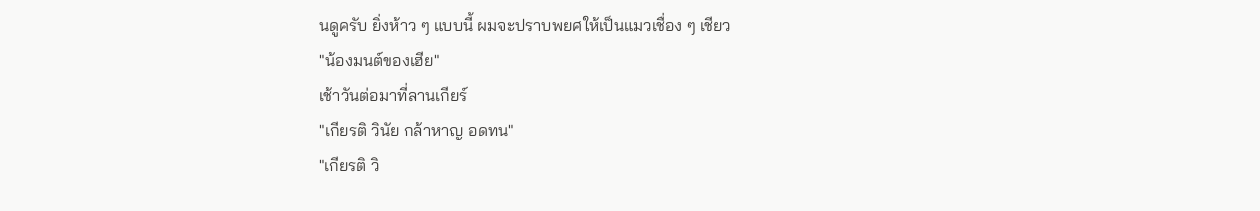นดูครับ ยิ่งห้าว ๆ แบบนี้ ผมจะปราบพยศให้เป็นแมวเชื่อง ๆ เชียว
"น้องมนต์ของเฮีย"
เช้าวันต่อมาที่ลานเกียร์
"เกียรติ วินัย กล้าหาญ อดทน"
"เกียรติ วิ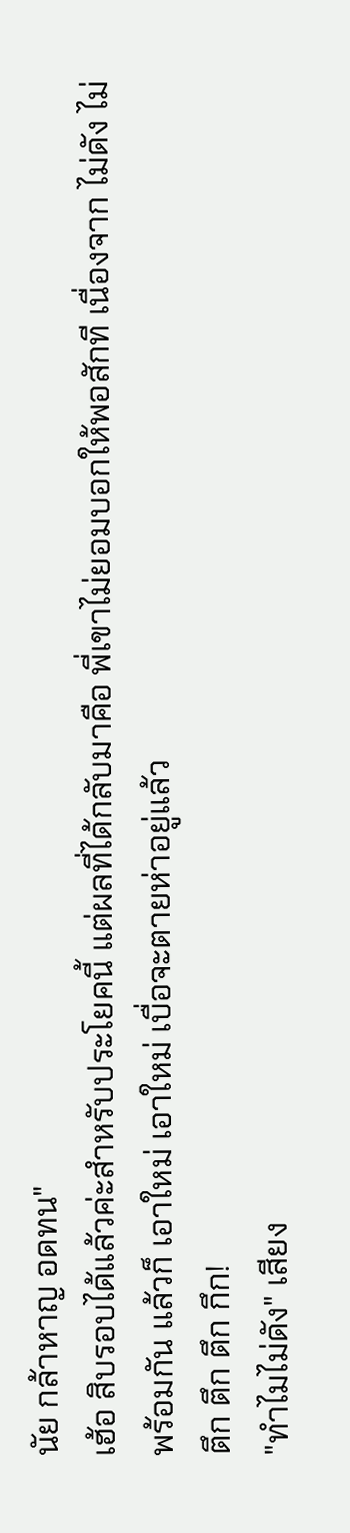นัย กล้าหาญ อดทน"
เฮ้อ สิบรอบได้แล้วค่ะสำหรับประโยคนี้ แต่ผลที่ได้กลับมาคือ พี่เขาไม่ยอมบอกให้พอสักที เนื่องจาก ไม่ดัง ไม่พร้อมกัน แล้วก็ เอาใหม่ เอาใหม่ เบื่อจะตายห่าอยู่แล้ว
ตึก ตึก ตึก กึก!
"ทำไมไม่ดัง" เสียง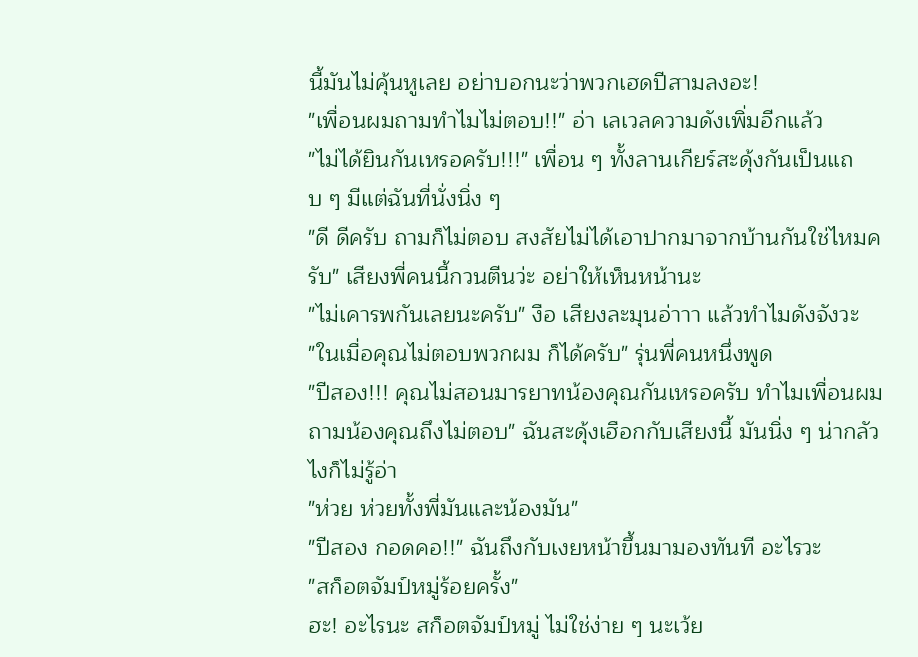นี้มันไม่คุ้นหูเลย อย่าบอกนะว่าพวกเฮดปีสามลงอะ!
"เพื่อนผมถามทำไมไม่ตอบ!!" อ่า เลเวลความดังเพิ่มอีกแล้ว
"ไม่ได้ยินกันเหรอครับ!!!" เพื่อน ๆ ทั้งลานเกียร์สะดุ้งกันเป็นแถบ ๆ มีแต่ฉันที่นั่งนิ่ง ๆ
"ดี ดีครับ ถามก็ไม่ตอบ สงสัยไม่ได้เอาปากมาจากบ้านกันใช่ไหมครับ" เสียงพี่คนนี้กวนตีนว่ะ อย่าให้เห็นหน้านะ
"ไม่เคารพกันเลยนะครับ" งือ เสียงละมุนอ่าาา แล้วทำไมดังจังวะ
"ในเมื่อคุณไม่ตอบพวกผม ก็ได้ครับ" รุ่นพี่คนหนึ่งพูด
"ปีสอง!!! คุณไม่สอนมารยาทน้องคุณกันเหรอครับ ทำไมเพื่อนผมถามน้องคุณถึงไม่ตอบ" ฉันสะดุ้งเฮือกกับเสียงนี้ มันนิ่ง ๆ น่ากลัวไงก็ไม่รู้อ่า
"ห่วย ห่วยทั้งพี่มันและน้องมัน"
"ปีสอง กอดคอ!!" ฉันถึงกับเงยหน้าขึ้นมามองทันที อะไรวะ
"สก็อตจัมป์หมู่ร้อยครั้ง"
ฮะ! อะไรนะ สก็อตจัมป์หมู่ ไม่ใช่ง่าย ๆ นะเว้ย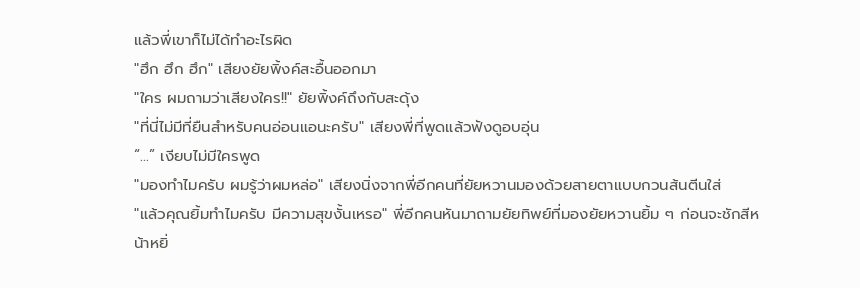แล้วพี่เขาก็ไม่ได้ทำอะไรผิด
"ฮึก ฮึก ฮึก" เสียงยัยพิ้งค์สะอื้นออกมา
"ใคร ผมถามว่าเสียงใคร!!" ยัยพิ้งค์ถึงกับสะดุ้ง
"ที่นี่ไม่มีที่ยืนสำหรับคนอ่อนแอนะครับ" เสียงพี่ที่พูดแล้วฟังดูอบอุ่น
“...” เงียบไม่มีใครพูด
"มองทำไมครับ ผมรู้ว่าผมหล่อ" เสียงนิ่งจากพี่อีกคนที่ยัยหวานมองด้วยสายตาแบบกวนส้นตีนใส่
"แล้วคุณยิ้มทำไมครับ มีความสุขงั้นเหรอ" พี่อีกคนหันมาถามยัยทิพย์ที่มองยัยหวานยิ้ม ๆ ก่อนจะชักสีหน้าหยิ่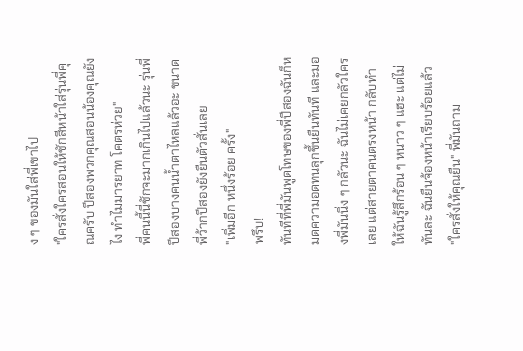ง ๆ ของมันใส่พี่เขาไป
"ใครสั่งใครสอนให้ชักสีหน้าใส่รุ่นพี่คุณครับ ปีสองพวกคุณสอนน้องคุณยังไง ทำไมมารยาท โคตรห่วย"
พี่คนนี้นี่ชักจะมากเกินไปแล้วนะ รุ่นพี่ปีสองบางคนน้ำตาไหลแล้วอะ ขนาดพี่ว้ากปีสองยังยืนตัวสั่นเลย
"เพิ่มอีก หนึ่งร้อย ครั้ง"
พรึบ!
ทันทีที่พี่มันพูดโทษของพี่ปีสองฉันก็หมดความอดทนลุกขึ้นยืนทันที และมองพี่มันนิ่ง ๆ กลัวนะ ฉันไม่เคยกลัวใครเลย แต่สายตาคนตรงหน้า กลับทำให้ฉันรู้สึกร้อน ๆ หนาว ๆ แฮะ แต่ไม่ทันละ ฉันยืนจ้องหน้าเรียบร้อยแล้ว
"ใครสั่งให้คุณยืน" พี่มันถาม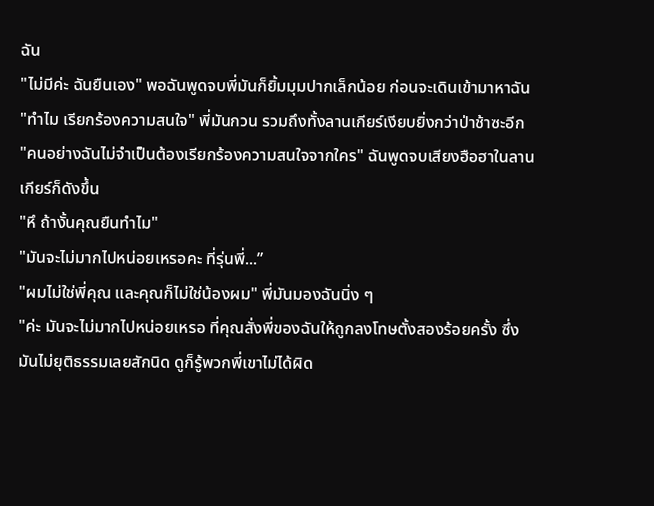ฉัน
"ไม่มีค่ะ ฉันยืนเอง" พอฉันพูดจบพี่มันก็ยิ้มมุมปากเล็กน้อย ก่อนจะเดินเข้ามาหาฉัน
"ทำไม เรียกร้องความสนใจ" พี่มันกวน รวมถึงทั้งลานเกียร์เงียบยิ่งกว่าป่าช้าซะอีก
"คนอย่างฉันไม่จำเป็นต้องเรียกร้องความสนใจจากใคร" ฉันพูดจบเสียงฮือฮาในลานเกียร์ก็ดังขึ้น
"หึ ถ้างั้นคุณยืนทำไม"
"มันจะไม่มากไปหน่อยเหรอคะ ที่รุ่นพี่...”
"ผมไม่ใช่พี่คุณ และคุณก็ไม่ใช่น้องผม" พี่มันมองฉันนิ่ง ๆ
"ค่ะ มันจะไม่มากไปหน่อยเหรอ ที่คุณสั่งพี่ของฉันให้ถูกลงโทษตั้งสองร้อยครั้ง ซึ่งมันไม่ยุติธรรมเลยสักนิด ดูก็รู้พวกพี่เขาไม่ได้ผิด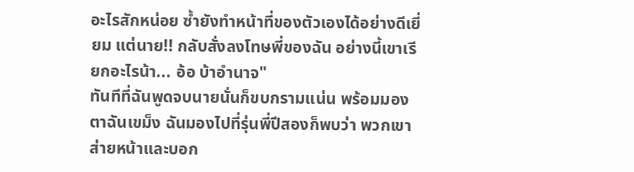อะไรสักหน่อย ซ้ำยังทำหน้าที่ของตัวเองได้อย่างดีเยี่ยม แต่นาย!! กลับสั่งลงโทษพี่ของฉัน อย่างนี้เขาเรียกอะไรน้า... อ้อ บ้าอำนาจ"
ทันทีที่ฉันพูดจบนายนั่นก็ขบกรามแน่น พร้อมมองตาฉันเขม็ง ฉันมองไปที่รุ่นพี่ปีสองก็พบว่า พวกเขาส่ายหน้าและบอก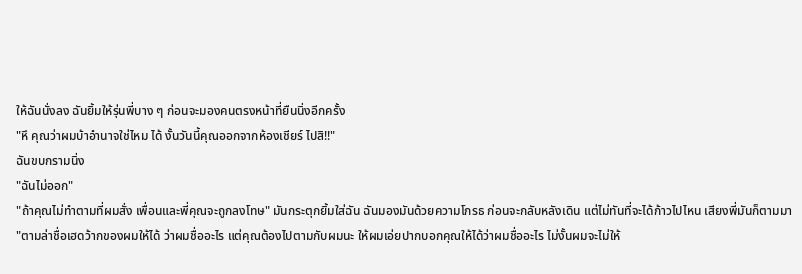ให้ฉันนั่งลง ฉันยิ้มให้รุ่นพี่บาง ๆ ก่อนจะมองคนตรงหน้าที่ยืนนิ่งอีกครั้ง
"หึ คุณว่าผมบ้าอำนาจใช่ไหม ได้ งั้นวันนี้คุณออกจากห้องเชียร์ ไปสิ!!"
ฉันขบกรามนิ่ง
"ฉันไม่ออก"
"ถ้าคุณไม่ทำตามที่ผมสั่ง เพื่อนและพี่คุณจะถูกลงโทษ" มันกระตุกยิ้มใส่ฉัน ฉันมองมันด้วยความโกรธ ก่อนจะกลับหลังเดิน แต่ไม่ทันที่จะได้ก้าวไปไหน เสียงพี่มันก็ตามมา
"ตามล่าชื่อเฮดว้ากของผมให้ได้ ว่าผมชื่ออะไร แต่คุณต้องไปตามกับผมนะ ให้ผมเอ่ยปากบอกคุณให้ได้ว่าผมชื่ออะไร ไม่งั้นผมจะไม่ให้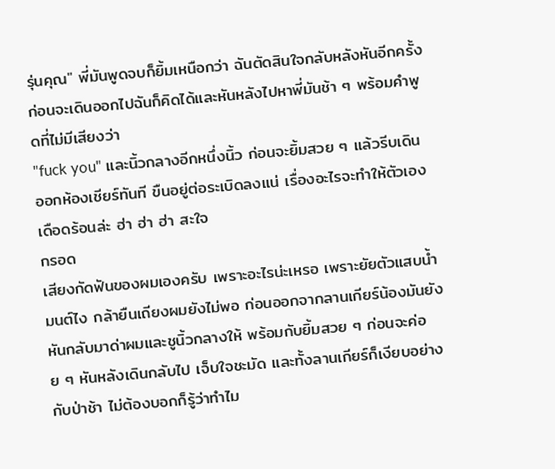รุ่นคุณ" พี่มันพูดจบก็ยิ้มเหนือกว่า ฉันตัดสินใจกลับหลังหันอีกครั้ง ก่อนจะเดินออกไปฉันก็คิดได้และหันหลังไปหาพี่มันช้า ๆ พร้อมคำพูดที่ไม่มีเสียงว่า
"fuck you" และนิ้วกลางอีกหนึ่งนิ้ว ก่อนจะยิ้มสวย ๆ แล้วรีบเดินออกห้องเชียร์ทันที ขืนอยู่ต่อระเบิดลงแน่ เรื่องอะไรจะทำให้ตัวเองเดือดร้อนล่ะ ฮ่า ฮ่า ฮ่า สะใจ
กรอด
เสียงกัดฟันของผมเองครับ เพราะอะไรน่ะเหรอ เพราะยัยตัวแสบน้ำมนต์ไง กล้ายืนเถียงผมยังไม่พอ ก่อนออกจากลานเกียร์น้องมันยังหันกลับมาด่าผมและชูนิ้วกลางให้ พร้อมกับยิ้มสวย ๆ ก่อนจะค่อย ๆ หันหลังเดินกลับไป เจ็บใจชะมัด และทั้งลานเกียร์ก็เงียบอย่างกับป่าช้า ไม่ต้องบอกก็รู้ว่าทำไม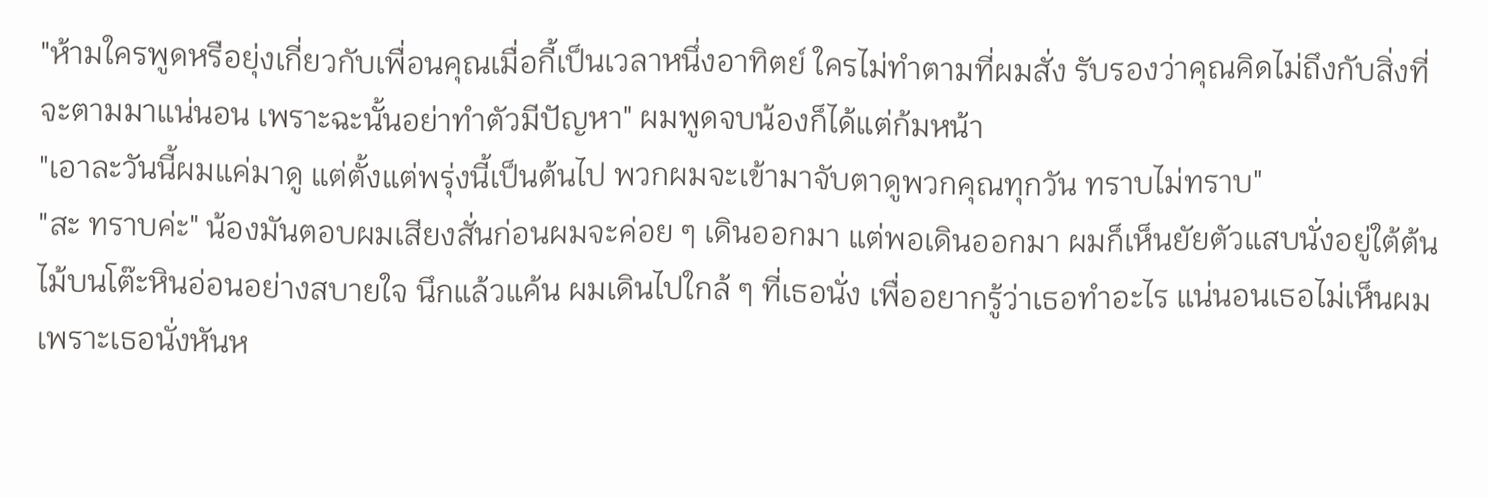"ห้ามใครพูดหรือยุ่งเกี่ยวกับเพื่อนคุณเมื่อกี้เป็นเวลาหนึ่งอาทิตย์ ใครไม่ทำตามที่ผมสั่ง รับรองว่าคุณคิดไม่ถึงกับสิ่งที่จะตามมาแน่นอน เพราะฉะนั้นอย่าทำตัวมีปัญหา" ผมพูดจบน้องก็ได้แต่ก้มหน้า
"เอาละวันนี้ผมแค่มาดู แต่ตั้งแต่พรุ่งนี้เป็นต้นไป พวกผมจะเข้ามาจับตาดูพวกคุณทุกวัน ทราบไม่ทราบ"
"สะ ทราบค่ะ" น้องมันตอบผมเสียงสั่นก่อนผมจะค่อย ๆ เดินออกมา แต่พอเดินออกมา ผมก็เห็นยัยตัวแสบนั่งอยู่ใต้ต้นไม้บนโต๊ะหินอ่อนอย่างสบายใจ นึกแล้วแค้น ผมเดินไปใกล้ ๆ ที่เธอนั่ง เพื่ออยากรู้ว่าเธอทำอะไร แน่นอนเธอไม่เห็นผมเพราะเธอนั่งหันห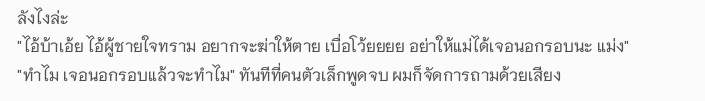ลังไงล่ะ
"ไอ้บ้าเอ้ย ไอ้ผู้ชายใจทราม อยากจะฆ่าให้ตาย เบื่อโว้ยยยย อย่าให้แม่ได้เจอนอกรอบนะ แม่ง"
"ทำไม เจอนอกรอบแล้วจะทำไม" ทันทีที่คนตัวเล็กพูดจบ ผมก็จัดการถามด้วยเสียง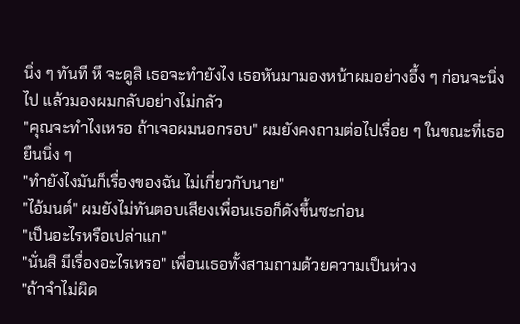นิ่ง ๆ ทันที หึ จะดูสิ เธอจะทำยังไง เธอหันมามองหน้าผมอย่างอึ้ง ๆ ก่อนจะนิ่งไป แล้วมองผมกลับอย่างไม่กลัว
"คุณจะทำไงเหรอ ถ้าเจอผมนอกรอบ" ผมยังคงถามต่อไปเรื่อย ๆ ในขณะที่เธอยืนนิ่ง ๆ
"ทำยังไงมันก็เรื่องของฉัน ไม่เกี่ยวกับนาย"
"ไอ้มนต์" ผมยังไม่ทันตอบเสียงเพื่อนเธอก็ดังขึ้นซะก่อน
"เป็นอะไรหรือเปล่าแก"
"นั่นสิ มีเรื่องอะไรเหรอ" เพื่อนเธอทั้งสามถามด้วยความเป็นห่วง
"ถ้าจำไม่ผิด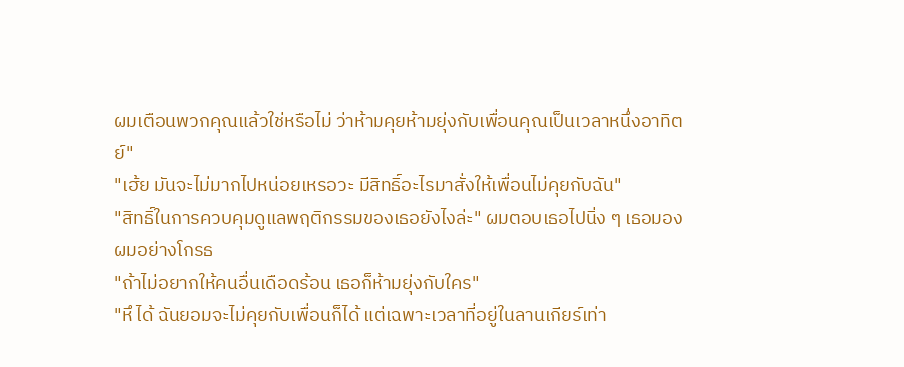ผมเตือนพวกคุณแล้วใช่หรือไม่ ว่าห้ามคุยห้ามยุ่งกับเพื่อนคุณเป็นเวลาหนึ่งอาทิตย์"
"เฮ้ย มันจะไม่มากไปหน่อยเหรอวะ มีสิทธิ์อะไรมาสั่งให้เพื่อนไม่คุยกับฉัน"
"สิทธิ์ในการควบคุมดูแลพฤติกรรมของเธอยังไงล่ะ" ผมตอบเธอไปนิ่ง ๆ เธอมองผมอย่างโกรธ
"ถ้าไม่อยากให้คนอื่นเดือดร้อน เธอก็ห้ามยุ่งกับใคร"
"หึ ได้ ฉันยอมจะไม่คุยกับเพื่อนก็ได้ แต่เฉพาะเวลาที่อยู่ในลานเกียร์เท่า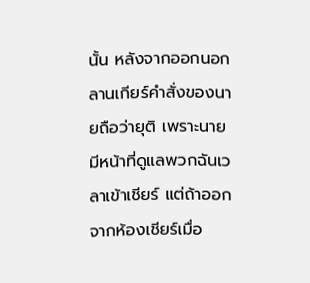นั้น หลังจากออกนอกลานเกียร์คำสั่งของนายถือว่ายุติ เพราะนายมีหน้าที่ดูแลพวกฉันเวลาเข้าเชียร์ แต่ถ้าออกจากห้องเชียร์เมื่อ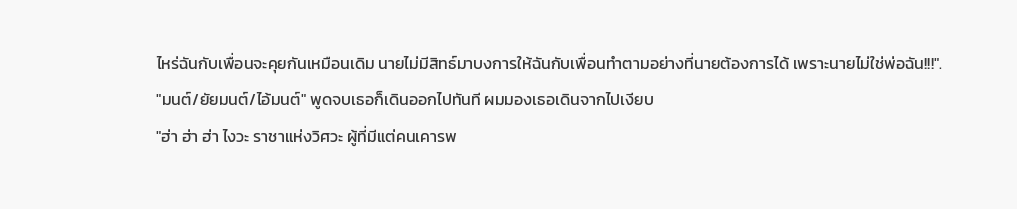ไหร่ฉันกับเพื่อนจะคุยกันเหมือนเดิม นายไม่มีสิทธ์มาบงการให้ฉันกับเพื่อนทำตามอย่างที่นายต้องการได้ เพราะนายไม่ใช่พ่อฉัน!!!".
"มนต์/ยัยมนต์/ไอ้มนต์" พูดจบเธอก็เดินออกไปทันที ผมมองเธอเดินจากไปเงียบ
"ฮ่า ฮ่า ฮ่า ไงวะ ราชาแห่งวิศวะ ผู้ที่มีแต่คนเคารพ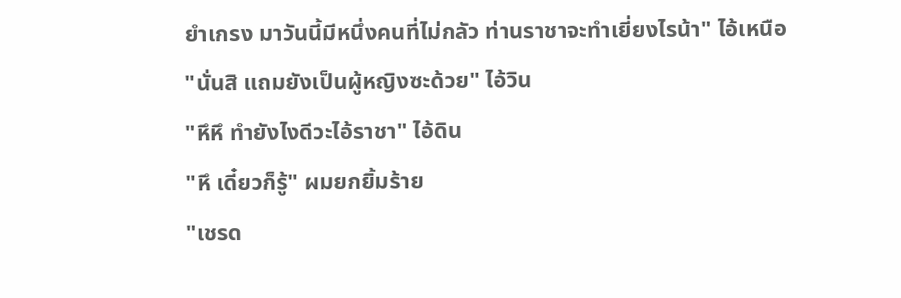ยำเกรง มาวันนี้มีหนึ่งคนที่ไม่กลัว ท่านราชาจะทำเยี่ยงไรน้า" ไอ้เหนือ
"นั่นสิ แถมยังเป็นผู้หญิงซะด้วย" ไอ้วิน
"หึหึ ทำยังไงดีวะไอ้ราชา" ไอ้ดิน
"หึ เดี๋ยวก็รู้" ผมยกยิ้มร้าย
"เชรด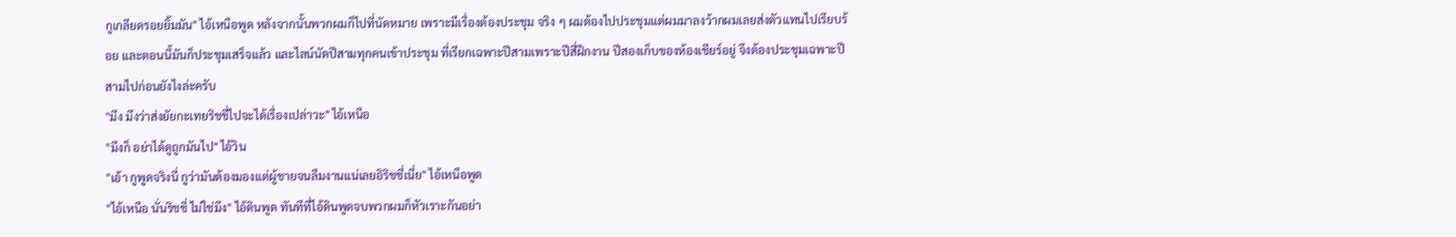กูเกลียดรอยยิ้มมัน" ไอ้เหนือพูด หลังจากนั้นพวกผมก็ไปที่นัดหมาย เพราะมีเรื่องต้องประชุม จริง ๆ ผมต้องไปประชุมแต่ผมมาลงว้ากผมเลยส่งตัวแทนไปเรียบร้อย และตอนนี้มันก็ประชุมเสร็จแล้ว และไลน์นัดปีสามทุกคนเข้าประชุม ที่เรียกเฉพาะปีสามเพราะปีสี่ฝึกงาน ปีสองเก็บของห้องเชียร์อยู่ จึงต้องประชุมเฉพาะปีสามไปก่อนยังไงล่ะครับ
"มึง มึงว่าส่งยัยกะเทยริชชี่ไปจะได้เรื่องเปล่าวะ" ไอ้เหนือ
"มึงก็ อย่าได้ดูถูกมันไป" ไอ้วิน
"เอ้า กูพูดจริงนี่ กูว่ามันต้องมองแต่ผู้ชายจนลืมงานแน่เลยอิริชชี่เนี่ย" ไอ้เหนือพูด
"ไอ้เหนือ นั่นริชชี่ ไม่ใช่มึง" ไอ้ดินพูด ทันทีที่ไอ้ดินพูดจบพวกผมก็หัวเราะกันอย่า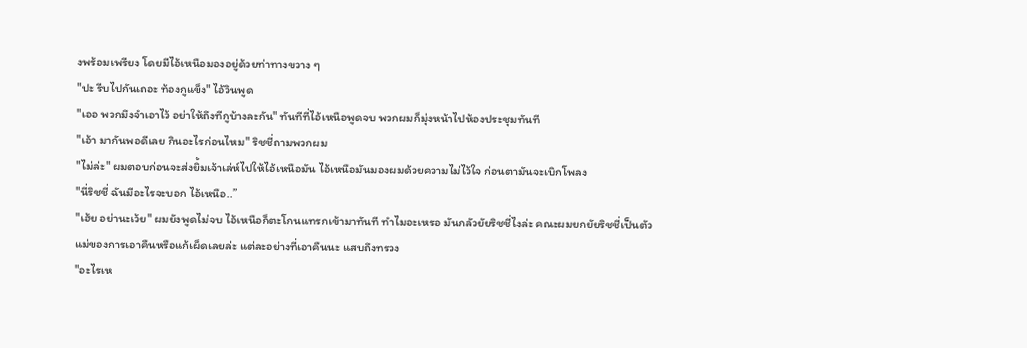งพร้อมเพรียง โดยมีไอ้เหนือมองอยู่ด้วยท่าทางขวาง ๆ
"ปะ รีบไปกันเถอะ ท้องกูแข็ง" ไอ้วินพูด
"เออ พวกมึงจำเอาไว้ อย่าให้ถึงทีกูบ้างละกัน" ทันทีที่ไอ้เหนือพูดจบ พวกผมก็มุ่งหน้าไปห้องประชุมทันที
"เอ้า มากันพอดีเลย กินอะไรก่อนไหม" ริชชี่ถามพวกผม
"ไม่ล่ะ" ผมตอบก่อนจะส่งยิ้มเจ้าเล่ห์ไปให้ไอ้เหนือมัน ไอ้เหนือมันมองผมด้วยความไม่ไว้ใจ ก่อนตามันจะเบิกโพลง
"นี่ริชชี่ ฉันมีอะไรจะบอก ไอ้เหนือ..”
"เฮ้ย อย่านะเว้ย" ผมยังพูดไม่จบ ไอ้เหนือก็ตะโกนแทรกเข้ามาทันที ทำไมอะเหรอ มันกลัวยัยริชชี่ไงล่ะ คณะผมยกยัยริชชี่เป็นตัวแม่ของการเอาคืนหรือแก้เผ็ดเลยล่ะ แต่ละอย่างที่เอาคืนนะ แสบถึงทรวง
"อะไรเห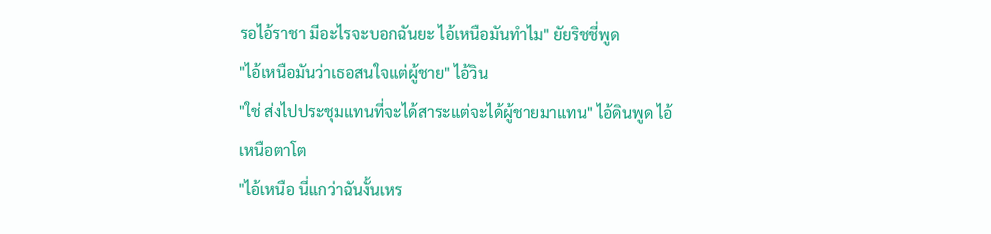รอไอ้ราชา มีอะไรจะบอกฉันยะ ไอ้เหนือมันทำไม" ยัยริชชี่พูด
"ไอ้เหนือมันว่าเธอสนใจแต่ผู้ชาย" ไอ้วิน
"ใช่ ส่งไปประชุมแทนที่จะได้สาระแต่จะได้ผู้ชายมาแทน" ไอ้ดินพูด ไอ้เหนือตาโต
"ไอ้เหนือ นี่แกว่าฉันงั้นเหร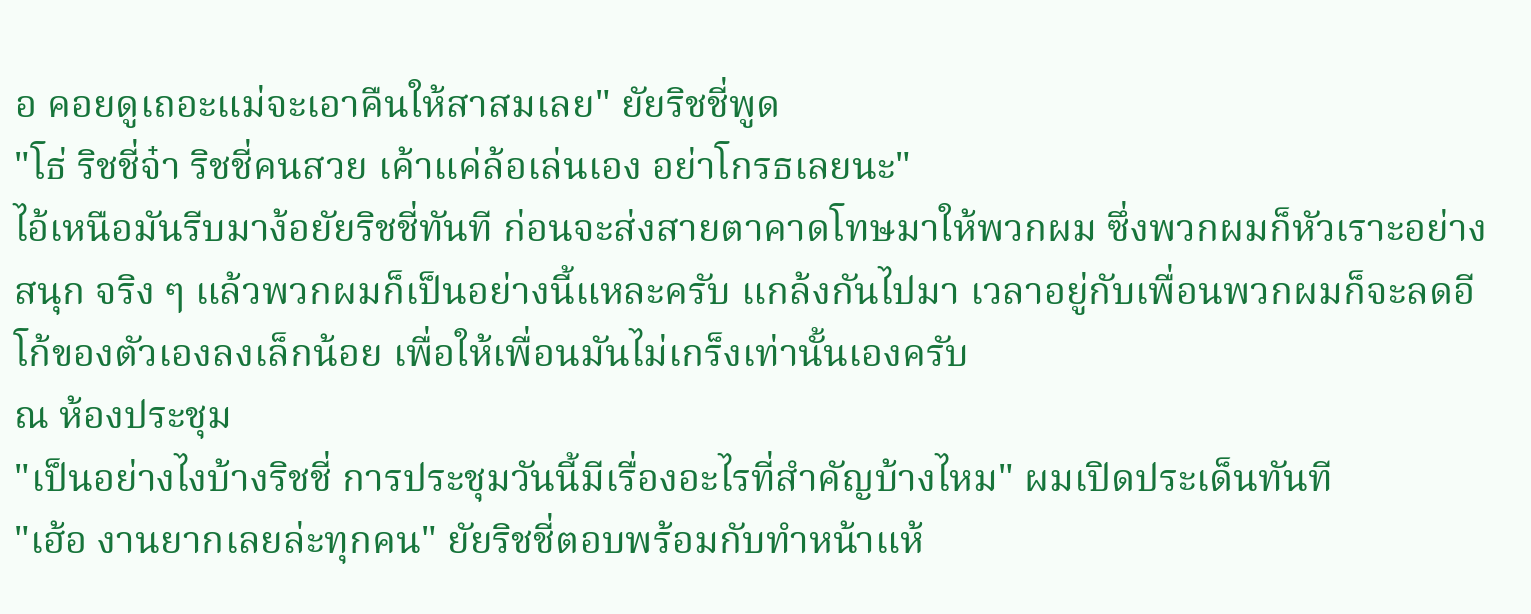อ คอยดูเถอะแม่จะเอาคืนให้สาสมเลย" ยัยริชชี่พูด
"โธ่ ริชชี่จ๋า ริชชี่คนสวย เค้าแค่ล้อเล่นเอง อย่าโกรธเลยนะ"
ไอ้เหนือมันรีบมาง้อยัยริชชี่ทันที ก่อนจะส่งสายตาคาดโทษมาให้พวกผม ซึ่งพวกผมก็หัวเราะอย่างสนุก จริง ๆ แล้วพวกผมก็เป็นอย่างนี้แหละครับ แกล้งกันไปมา เวลาอยู่กับเพื่อนพวกผมก็จะลดอีโก้ของตัวเองลงเล็กน้อย เพื่อให้เพื่อนมันไม่เกร็งเท่านั้นเองครับ
ณ ห้องประชุม
"เป็นอย่างไงบ้างริชชี่ การประชุมวันนี้มีเรื่องอะไรที่สำคัญบ้างไหม" ผมเปิดประเด็นทันที
"เฮ้อ งานยากเลยล่ะทุกคน" ยัยริชชี่ตอบพร้อมกับทำหน้าแห้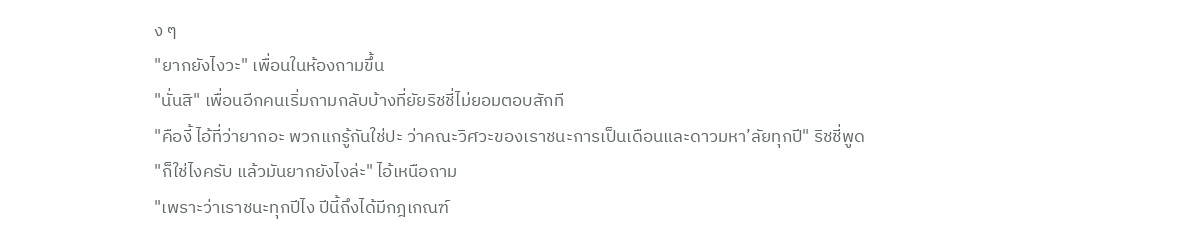ง ๆ
"ยากยังไงวะ" เพื่อนในห้องถามขึ้น
"นั่นสิ" เพื่อนอีกคนเริ่มถามกลับบ้างที่ยัยริชชี่ไม่ยอมตอบสักที
"คืองี้ ไอ้ที่ว่ายากอะ พวกแกรู้กันใช่ปะ ว่าคณะวิศวะของเราชนะการเป็นเดือนและดาวมหา’ลัยทุกปี" ริชชี่พูด
"ก็ใช่ไงครับ แล้วมันยากยังไงล่ะ" ไอ้เหนือถาม
"เพราะว่าเราชนะทุกปีไง ปีนี้ถึงได้มีกฎเกณฑ์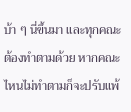บ้า ๆ นี่ขึ้นมา และทุกคณะต้องทำตามด้วย หากคณะไหนไม่ทำตามก็จะปรับแพ้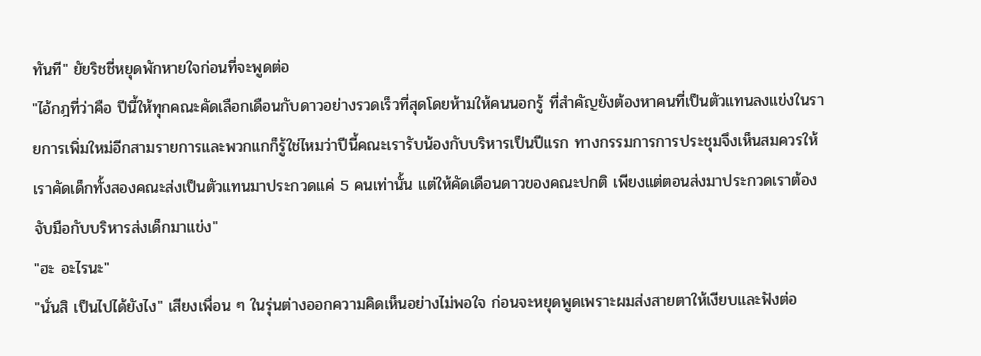ทันที" ยัยริชชี่หยุดพักหายใจก่อนที่จะพูดต่อ
"ไอ้กฎที่ว่าคือ ปีนี้ให้ทุกคณะคัดเลือกเดือนกับดาวอย่างรวดเร็วที่สุดโดยห้ามให้คนนอกรู้ ที่สำคัญยังต้องหาคนที่เป็นตัวแทนลงแข่งในรายการเพิ่มใหม่อีกสามรายการและพวกแกก็รู้ใช่ไหมว่าปีนี้คณะเรารับน้องกับบริหารเป็นปีแรก ทางกรรมการการประชุมจึงเห็นสมควรให้เราคัดเด็กทั้งสองคณะส่งเป็นตัวแทนมาประกวดแค่ 5 คนเท่านั้น แต่ให้คัดเดือนดาวของคณะปกติ เพียงแต่ตอนส่งมาประกวดเราต้องจับมือกับบริหารส่งเด็กมาแข่ง"
"ฮะ อะไรนะ"
"นั่นสิ เป็นไปได้ยังไง" เสียงเพื่อน ๆ ในรุ่นต่างออกความคิดเห็นอย่างไม่พอใจ ก่อนจะหยุดพูดเพราะผมส่งสายตาให้เงียบและฟังต่อ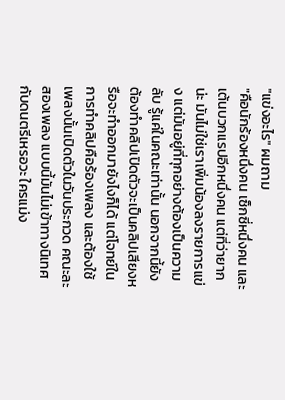"แข่งอะไร" ผมถาม
"คือนักร้องหนึ่งคน เซ็กซี่หนึ่งคน และ เต้นบวกแรปอีกหนึ่งคน แต่ที่ว่ายากน่ะ มันไม่ใช่เราเพิ่มน้องลงรายการแข่ง แต่มันอยู่ที่ทุกอย่างต้องเป็นความลับ รู้แค่ในคณะเท่านั้น นอกจากนี้ยังต้องทำคลิปเปิดตัวจะเป็นคลิปเสียงหรือจะทำออกมายังไงก็ได้ แต่โจทย์ในการทำคลิปคือร้องเพลง และต้องใช้เพลงนั้นเปิดตัวในวันประกวด คณะละสองเพลง แบบนี้มันไม่เข้าทางนิเทศกับดนตรีเหรอวะ ใครแม่ง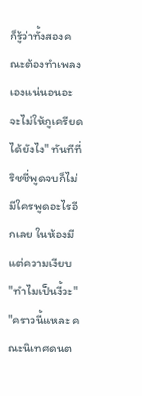ก็รู้ว่าทั้งสองคณะต้องทำเพลงเองแน่นอนอะ จะไม่ให้กูเครียดได้ยังไง" ทันทีที่ริชชี่พูดจบก็ไม่มีใครพูดอะไรอีกเลย ในห้องมีแต่ความเงียบ
"ทำไมเป็นงี้วะ"
"คราวนี้แหละ คณะนิเทศดนต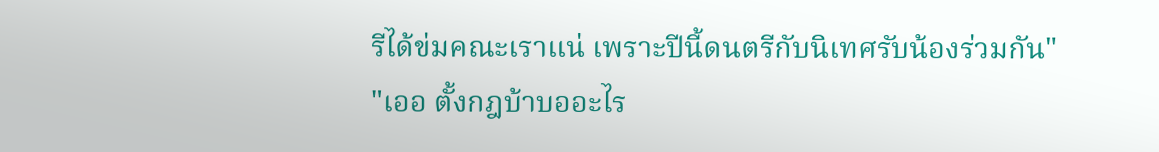รีได้ข่มคณะเราแน่ เพราะปีนี้ดนตรีกับนิเทศรับน้องร่วมกัน"
"เออ ตั้งกฎบ้าบออะไร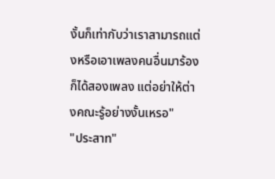งั้นก็เท่ากับว่าเราสามารถแต่งหรือเอาเพลงคนอื่นมาร้องก็ได้สองเพลง แต่อย่าให้ต่างคณะรู้อย่างงั้นเหรอ"
"ประสาท"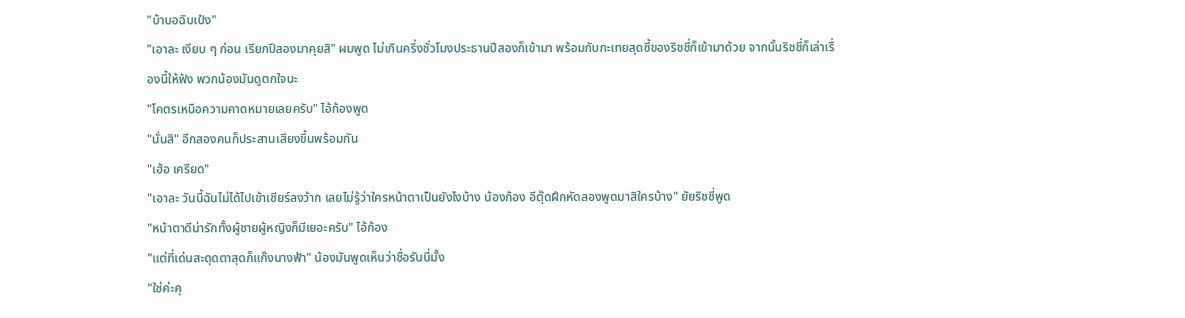"บ้าบอฉิบเป๋ง"
"เอาละ เงียบ ๆ ก่อน เรียกปีสองมาคุยสิ" ผมพูด ไม่เกินครึ่งชั่วโมงประธานปีสองก็เข้ามา พร้อมกับกะเทยสุดซี้ของริชชี่ก็เข้ามาด้วย จากนั้นริชชี่ก็เล่าเรื่องนี้ให้ฟัง พวกน้องมันดูตกใจนะ
"โคตรเหนือความคาดหมายเลยครับ" ไอ้ก้องพูด
"นั่นสิ" อีกสองคนก็ประสานเสียงขึ้นพร้อมกัน
"เฮ้อ เครียด"
"เอาละ วันนี้ฉันไม่ได้ไปเข้าเชียร์ลงว้าก เลยไม่รู้ว่าใครหน้าตาเป็นยังไงบ้าง น้องก้อง อีตุ๊ดฝึกหัดลองพูดมาสิใครบ้าง" ยัยริชชี่พูด
"หน้าตาดีน่ารักทั้งผู้ชายผู้หญิงก็มีเยอะครับ" ไอ้ก้อง
"แต่ที่เด่นสะดุดตาสุดก็แก๊งนางฟ้า" น้องมันพูดเห็นว่าชื่อรันนี่มั้ง
"ใช่ค่ะคุ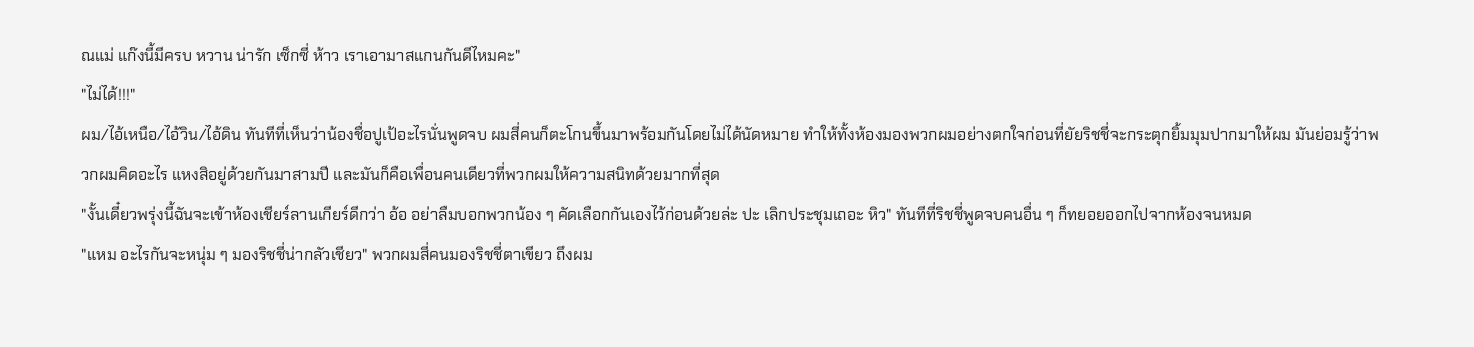ณแม่ แก๊งนี้มีครบ หวาน น่ารัก เซ็กซี่ ห้าว เราเอามาสแกนกันดีไหมคะ"
"ไม่ได้!!!"
ผม/ไอ้เหนือ/ไอ้วิน/ไอ้ดิน ทันทีที่เห็นว่าน้องชื่อปูเป้อะไรนั่นพูดจบ ผมสี่คนก็ตะโกนขึ้นมาพร้อมกันโดยไม่ได้นัดหมาย ทำให้ทั้งห้องมองพวกผมอย่างตกใจก่อนที่ยัยริชชี่จะกระตุกยิ้มมุมปากมาให้ผม มันย่อมรู้ว่าพวกผมคิดอะไร แหงสิอยู่ด้วยกันมาสามปี และมันก็คือเพื่อนคนเดียวที่พวกผมให้ความสนิทด้วยมากที่สุด
"งั้นเดี๋ยวพรุ่งนี้ฉันจะเข้าห้องเชียร์ลานเกียร์ดีกว่า อ้อ อย่าลืมบอกพวกน้อง ๆ คัดเลือกกันเองไว้ก่อนด้วยล่ะ ปะ เลิกประชุมเถอะ หิว" ทันทีที่ริชชี่พูดจบคนอื่น ๆ ก็ทยอยออกไปจากห้องจนหมด
"แหม อะไรกันจะหนุ่ม ๆ มองริชชี่น่ากลัวเชียว" พวกผมสี่คนมองริชชี่ตาเขียว ถึงผม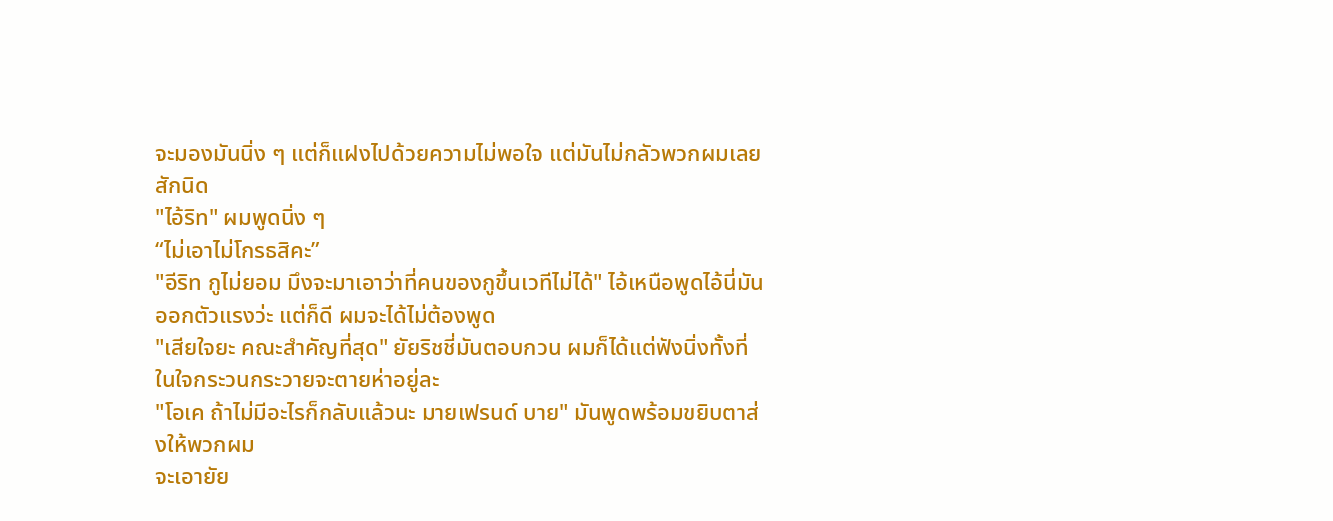จะมองมันนิ่ง ๆ แต่ก็แฝงไปด้วยความไม่พอใจ แต่มันไม่กลัวพวกผมเลยสักนิด
"ไอ้ริท" ผมพูดนิ่ง ๆ
“ไม่เอาไม่โกรธสิคะ”
"อีริท กูไม่ยอม มึงจะมาเอาว่าที่คนของกูขึ้นเวทีไม่ได้" ไอ้เหนือพูดไอ้นี่มันออกตัวแรงว่ะ แต่ก็ดี ผมจะได้ไม่ต้องพูด
"เสียใจยะ คณะสำคัญที่สุด" ยัยริชชี่มันตอบกวน ผมก็ได้แต่ฟังนิ่งทั้งที่ในใจกระวนกระวายจะตายห่าอยู่ละ
"โอเค ถ้าไม่มีอะไรก็กลับแล้วนะ มายเฟรนด์ บาย" มันพูดพร้อมขยิบตาส่งให้พวกผม
จะเอายัย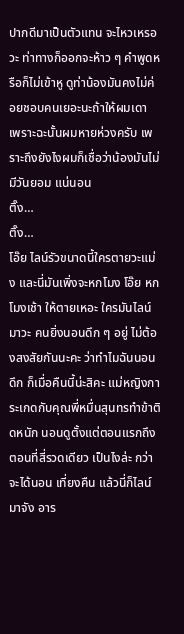ปากดีมาเป็นตัวแทน จะไหวเหรอวะ ท่าทางก็ออกจะห้าว ๆ คำพูดหรือก็ไม่เข้าหู ดูท่าน้องมันคงไม่ค่อยชอบคนเยอะนะถ้าให้ผมเดา เพราะฉะนั้นผมหายห่วงครับ เพราะถึงยังไงผมก็เชื่อว่าน้องมันไม่มีวันยอม แน่นอน
ติ๊ง…
ติ๊ง…
โอ๊ย ไลน์รัวขนาดนี้ใครตายวะแม่ง และนี่มันเพิ่งจะหกโมง โอ๊ย หกโมงเช้า ให้ตายเหอะ ใครมันไลน์มาวะ คนยิ่งนอนดึก ๆ อยู่ ไม่ต้องสงสัยกันนะคะ ว่าทำไมฉันนอนดึก ก็เมื่อคืนนี้น่ะสิคะ แม่หญิงการะเกดกับคุณพี่หมื่นสุนทรทำข้าติดหนัก นอนดูตั้งแต่ตอนแรกถึงตอนที่สี่รวดเดียว เป็นไงล่ะ กว่าจะได้นอน เที่ยงคืน แล้วนี่ก็ไลน์มาจัง อาร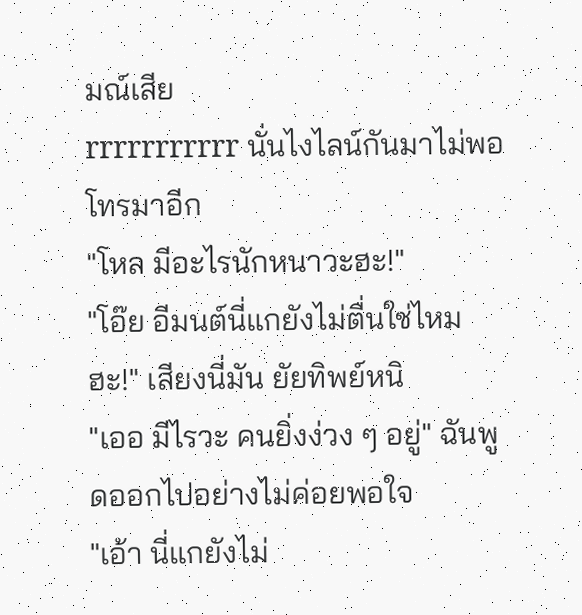มณ์เสีย
rrrrrrrrrrr นั่นไงไลน์กันมาไม่พอ โทรมาอีก
"โหล มีอะไรนักหนาวะฮะ!"
"โอ๊ย อีมนต์นี่แกยังไม่ตื่นใช่ไหมฮะ!" เสียงนี่มัน ยัยทิพย์หนิ
"เออ มีไรวะ คนยิ่งง่วง ๆ อยู่" ฉันพูดออกไปอย่างไม่ค่อยพอใจ
"เอ้า นี่แกยังไม่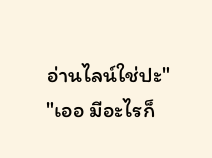อ่านไลน์ใช่ปะ"
"เออ มีอะไรก็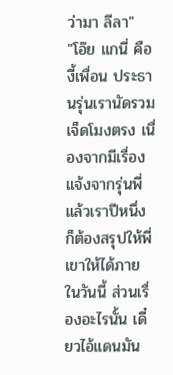ว่ามา ลีลา"
"โอ๊ย แกนี่ คืองี้เพื่อน ประธานรุ่นเรานัดรวมเจ็ดโมงตรง เนื่องจากมีเรื่องแจ้งจากรุ่นพี่ แล้วเราปีหนึ่งก็ต้องสรุปให้พี่เขาให้ได้ภายในวันนี้ ส่วนเรื่องอะไรนั้น เดี๋ยวไอ้แดนมัน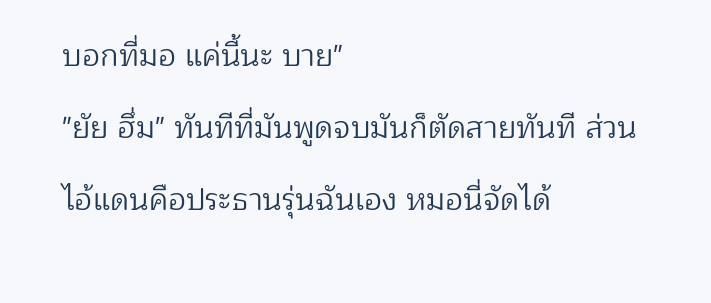บอกที่มอ แค่นี้นะ บาย"
"ยัย ฮึ่ม" ทันทีที่มันพูดจบมันก็ตัดสายทันที ส่วนไอ้แดนคือประธานรุ่นฉันเอง หมอนี่จัดได้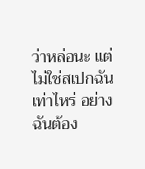ว่าหล่อนะ แต่ไม่ใช่สเปกฉันเท่าไหร่ อย่างฉันต้อง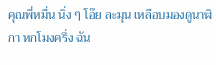คุณพี่หมื่น นิ่ง ๆ โอ๊ย ละมุน เหลือบมองดูนาฬิกา หกโมงครึ่ง ฉัน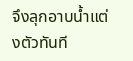จึงลุกอาบน้ำแต่งตัวทันที